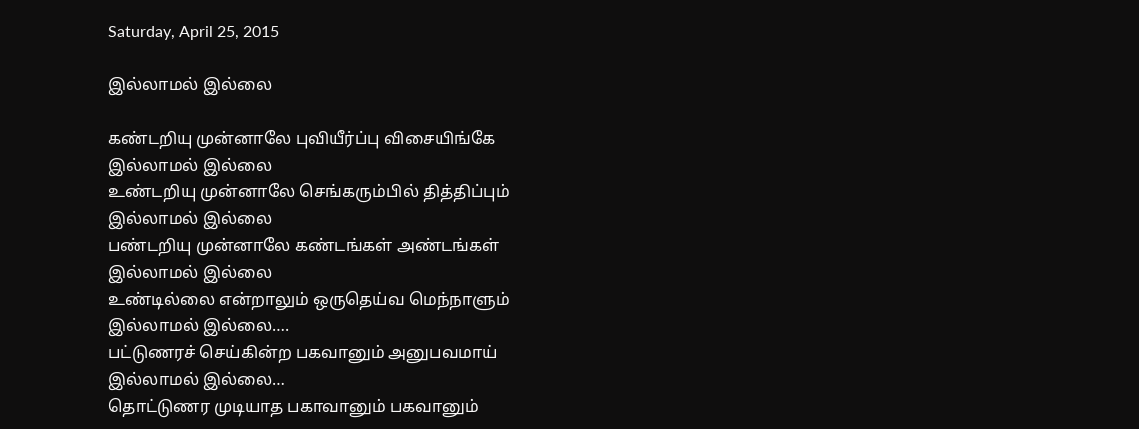Saturday, April 25, 2015

இல்லாமல் இல்லை

கண்டறியு முன்னாலே புவியீர்ப்பு விசையிங்கே
இல்லாமல் இல்லை
உண்டறியு முன்னாலே செங்கரும்பில் தித்திப்பும்
இல்லாமல் இல்லை
பண்டறியு முன்னாலே கண்டங்கள் அண்டங்கள்
இல்லாமல் இல்லை
உண்டில்லை என்றாலும் ஒருதெய்வ மெந்நாளும்
இல்லாமல் இல்லை….
பட்டுணரச் செய்கின்ற பகவானும் அனுபவமாய்
இல்லாமல் இல்லை…
தொட்டுணர முடியாத பகாவானும் பகவானும்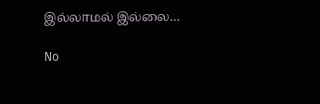இல்லாமல் இல்லை…

No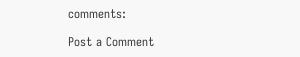comments:

Post a Comment